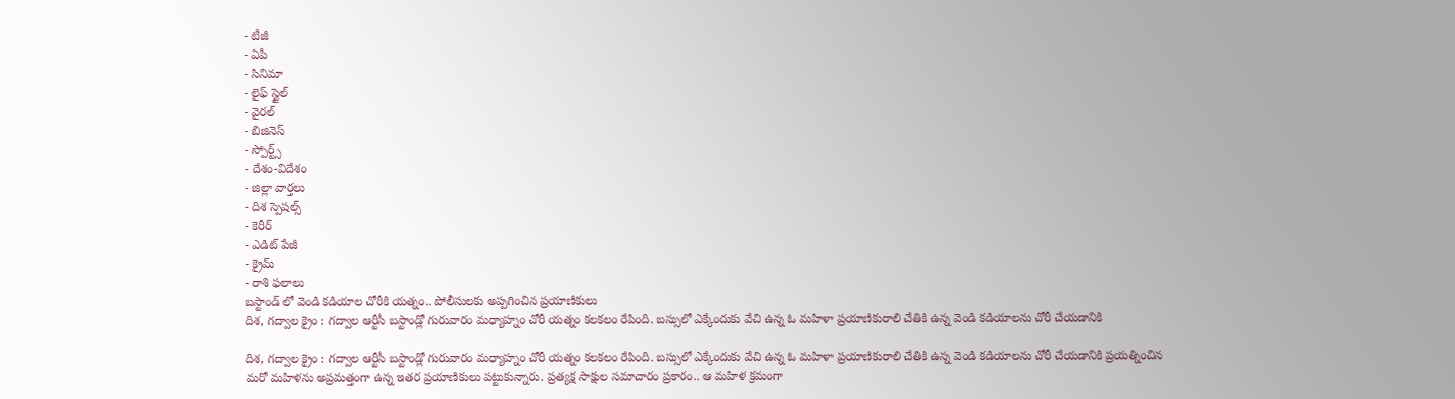- టీజీ
- ఏపీ
- సినిమా
- లైఫ్ స్టైల్
- వైరల్
- బిజినెస్
- స్పోర్ట్స్
- దేశం-విదేశం
- జిల్లా వార్తలు
- దిశ స్పెషల్స్
- కెరీర్
- ఎడిట్ పేజీ
- క్రైమ్
- రాశి ఫలాలు
బస్టాండ్ లో వెండి కడియాల చోరీకి యత్నం.. పోలీసులకు అప్పగించిన ప్రయాణికులు
దిశ, గద్వాల క్రైం : గద్వాల ఆర్టీసీ బస్టాండ్లో గురువారం మధ్యాహ్నం చోరీ యత్నం కలకలం రేపింది. బస్సులో ఎక్కేందుకు వేచి ఉన్న ఓ మహిళా ప్రయాణికురాలి చేతికి ఉన్న వెండి కడియాలను చోరీ చేయడానికి

దిశ, గద్వాల క్రైం : గద్వాల ఆర్టీసీ బస్టాండ్లో గురువారం మధ్యాహ్నం చోరీ యత్నం కలకలం రేపింది. బస్సులో ఎక్కేందుకు వేచి ఉన్న ఓ మహిళా ప్రయాణికురాలి చేతికి ఉన్న వెండి కడియాలను చోరీ చేయడానికి ప్రయత్నించిన మరో మహిళను అప్రమత్తంగా ఉన్న ఇతర ప్రయాణికులు పట్టుకున్నారు. ప్రత్యక్ష సాక్షుల సమాచారం ప్రకారం.. ఆ మహిళ క్రమంగా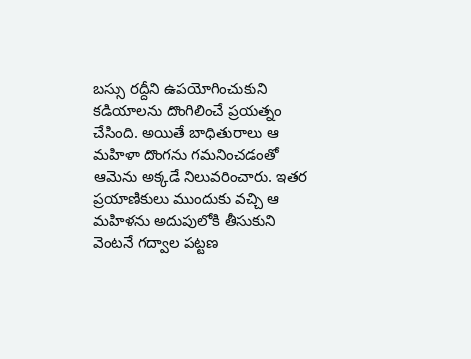బస్సు రద్దీని ఉపయోగించుకుని కడియాలను దొంగిలించే ప్రయత్నం చేసింది. అయితే బాధితురాలు ఆ మహిళా దొంగను గమనించడంతో ఆమెను అక్కడే నిలువరించారు. ఇతర ప్రయాణికులు ముందుకు వచ్చి ఆ మహిళను అదుపులోకి తీసుకుని వెంటనే గద్వాల పట్టణ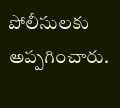పోలీసులకు అప్పగించారు.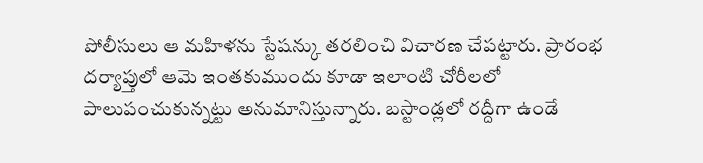పోలీసులు ఆ మహిళను స్టేషన్కు తరలించి విచారణ చేపట్టారు. ప్రారంభ దర్యాప్తులో ఆమె ఇంతకుముందు కూడా ఇలాంటి చోరీలలో పాలుపంచుకున్నట్టు అనుమానిస్తున్నారు. బస్టాండ్లలో రద్దీగా ఉండే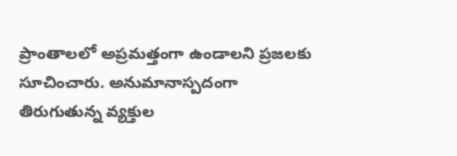ప్రాంతాలలో అప్రమత్తంగా ఉండాలని ప్రజలకు సూచించారు. అనుమానాస్పదంగా తిరుగుతున్న వ్యక్తుల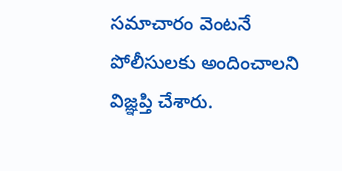సమాచారం వెంటనే పోలీసులకు అందించాలని విజ్ఞప్తి చేశారు.